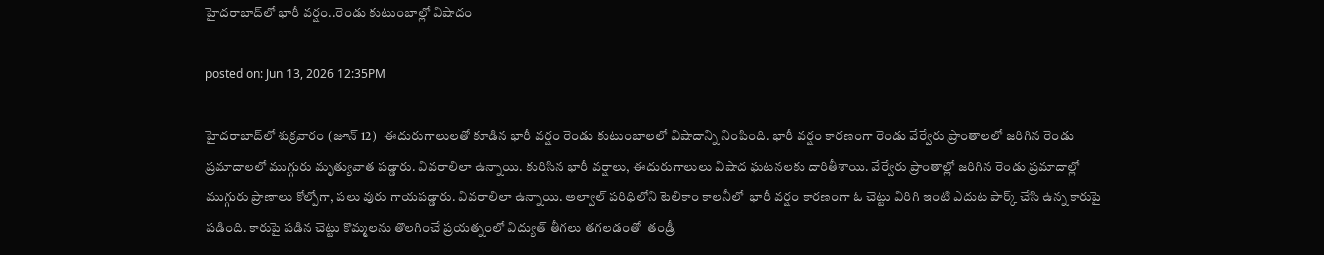హైదరాబాద్‌లో భారీ వర్షం..రెండు కుటుంబాల్లో విషాదం

posted on: Jun 13, 2026 12:35PM

హైదరాబాద్‌లో శుక్రవారం (జూన్ 12)   ఈదురుగాలులతో కూడిన భారీ వర్షం రెండు కుటుంబాలలో విషాదాన్ని నింపింది. భారీ వర్షం కారణంగా రెండు వేర్వేరు ప్రాంతాలలో జరిగిన రెండు ప్రమాదాలలో ముగ్గురు మృత్యువాత పడ్డారు. వివరాలిలా ఉన్నాయి. కురిసిన భారీ వర్షాలు, ఈదురుగాలులు విషాద ఘటనలకు దారితీశాయి. వేర్వేరు ప్రాంతాల్లో జరిగిన రెండు ప్రమాదాల్లో ముగ్గురు ప్రాణాలు కోల్పోగా, పలు వురు గాయపడ్డారు. వివరాలిలా ఉన్నాయి. అల్వాల్ పరిధిలోని టెలికాం కాలనీలో  భారీ వర్షం కారణంగా ఓ చెట్టు విరిగి ఇంటి ఎదుట పార్క్ చేసి ఉన్న కారుపై పడింది. కారుపై పడిన చెట్టు కొమ్మలను తొలగించే ప్రయత్నంలో విద్యుత్ తీగలు తగలడంతో  తండ్రీ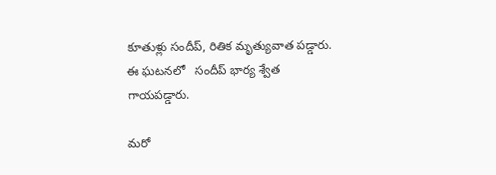కూతుళ్లు సందీప్, రితిక మృత్యువాత పడ్డారు. ఈ ఘటనలో   సందీప్ భార్య శ్వేత గాయపడ్డారు.

మరో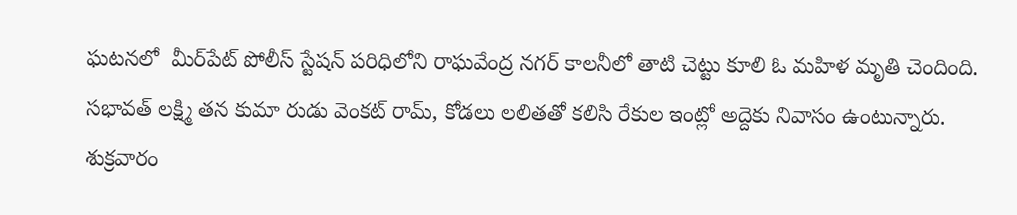ఘటనలో  మీర్‌పేట్ పోలీస్ స్టేషన్ పరిధిలోని రాఘవేంద్ర నగర్ కాలనీలో తాటి చెట్టు కూలి ఓ మహిళ మృతి చెందింది.  సభావత్ లక్ష్మి తన కుమా రుడు వెంకట్ రామ్, కోడలు లలితతో కలిసి రేకుల ఇంట్లో అద్దెకు నివాసం ఉంటున్నారు.  శుక్రవారం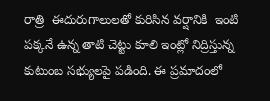రాత్రి  ఈదురుగాలులతో కురిసిన వర్షానికి  ఇంటి పక్కనే ఉన్న తాటి చెట్టు కూలి ఇంట్లో నిద్రిస్తున్న కుటుంబ సభ్యులపై పడింది. ఈ ప్రమాదంలో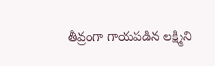తీవ్రంగా గాయపడిన లక్ష్మిని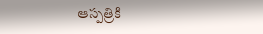ఆస్పత్రికి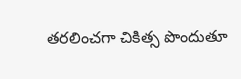తరలించగా చికిత్స పొందుతూ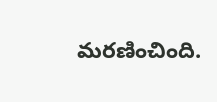మరణించింది.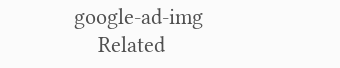google-ad-img
    Related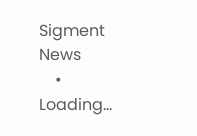Sigment News
    • Loading...